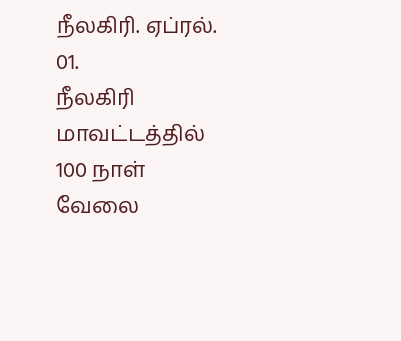நீலகிரி. ஏப்ரல். 01.
நீலகிரி மாவட்டத்தில் 100 நாள் வேலை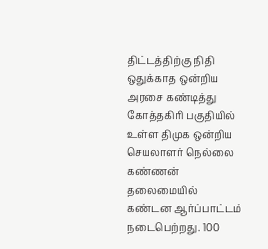திட்டத்திற்கு நிதி ஒதுக்காத ஒன்றிய அரசை கண்டித்து கோத்தகிரி பகுதியில் உள்ள திமுக ஒன்றிய செயலாளர் நெல்லை கண்ணன் தலைமையில் கண்டன ஆர்ப்பாட்டம் நடைபெற்றது. 100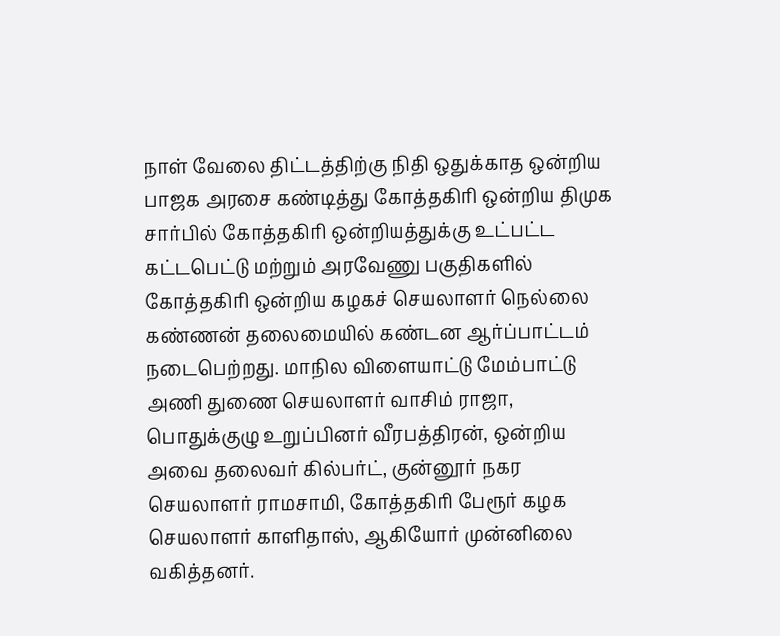நாள் வேலை திட்டத்திற்கு நிதி ஒதுக்காத ஒன்றிய பாஜக அரசை கண்டித்து கோத்தகிரி ஒன்றிய திமுக சார்பில் கோத்தகிரி ஒன்றியத்துக்கு உட்பட்ட கட்டபெட்டு மற்றும் அரவேணு பகுதிகளில் கோத்தகிரி ஒன்றிய கழகச் செயலாளர் நெல்லை கண்ணன் தலைமையில் கண்டன ஆர்ப்பாட்டம் நடைபெற்றது. மாநில விளையாட்டு மேம்பாட்டு அணி துணை செயலாளர் வாசிம் ராஜா, பொதுக்குழு உறுப்பினர் வீரபத்திரன், ஒன்றிய அவை தலைவர் கில்பர்ட், குன்னூர் நகர செயலாளர் ராமசாமி, கோத்தகிரி பேரூர் கழக செயலாளர் காளிதாஸ், ஆகியோர் முன்னிலை வகித்தனர்.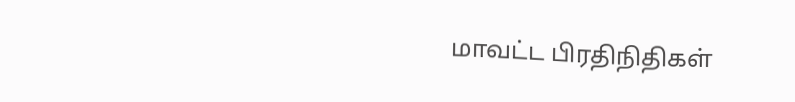மாவட்ட பிரதிநிதிகள்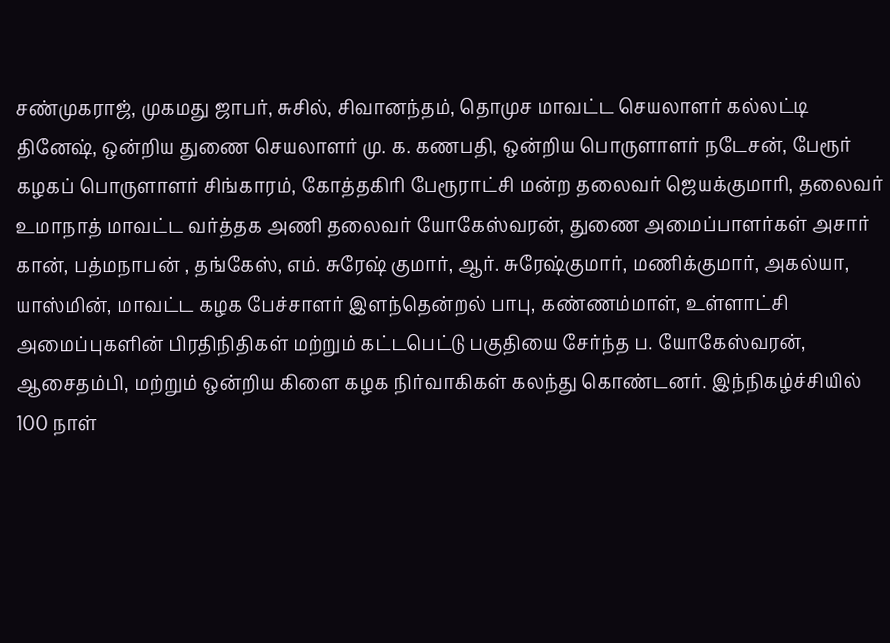சண்முகராஜ், முகமது ஜாபர், சுசில், சிவானந்தம், தொமுச மாவட்ட செயலாளர் கல்லட்டி தினேஷ், ஒன்றிய துணை செயலாளர் மு. க. கணபதி, ஒன்றிய பொருளாளர் நடேசன், பேரூர் கழகப் பொருளாளர் சிங்காரம், கோத்தகிரி பேரூராட்சி மன்ற தலைவர் ஜெயக்குமாரி, தலைவர் உமாநாத் மாவட்ட வர்த்தக அணி தலைவர் யோகேஸ்வரன், துணை அமைப்பாளர்கள் அசார் கான், பத்மநாபன் , தங்கேஸ், எம். சுரேஷ் குமார், ஆர். சுரேஷ்குமார், மணிக்குமார், அகல்யா, யாஸ்மின், மாவட்ட கழக பேச்சாளர் இளந்தென்றல் பாபு, கண்ணம்மாள், உள்ளாட்சி அமைப்புகளின் பிரதிநிதிகள் மற்றும் கட்டபெட்டு பகுதியை சேர்ந்த ப. யோகேஸ்வரன், ஆசைதம்பி, மற்றும் ஒன்றிய கிளை கழக நிர்வாகிகள் கலந்து கொண்டனர். இந்நிகழ்ச்சியில் 100 நாள்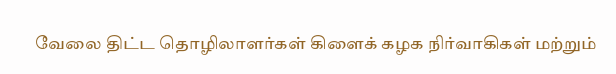வேலை திட்ட தொழிலாளர்கள் கிளைக் கழக நிர்வாகிகள் மற்றும்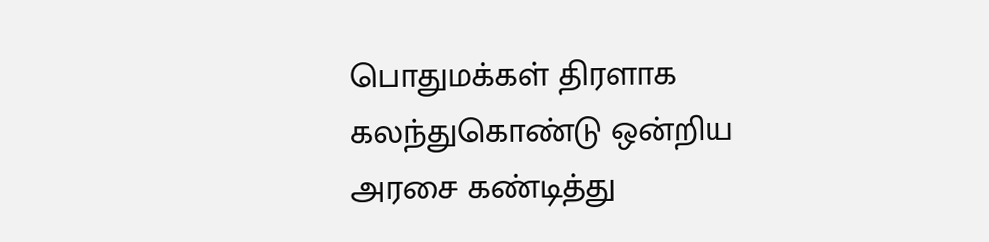பொதுமக்கள் திரளாக கலந்துகொண்டு ஒன்றிய அரசை கண்டித்து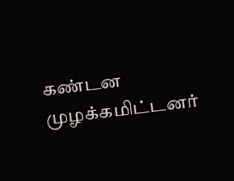கண்டன முழக்கமிட்டனர்